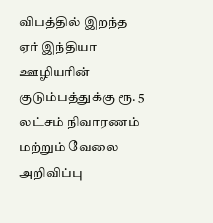விபத்தில் இறந்த ஏர் இந்தியா ஊழியரின் குடும்பத்துக்கு ரூ. 5 லட்சம் நிவாரணம் மற்றும் வேலை அறிவிப்பு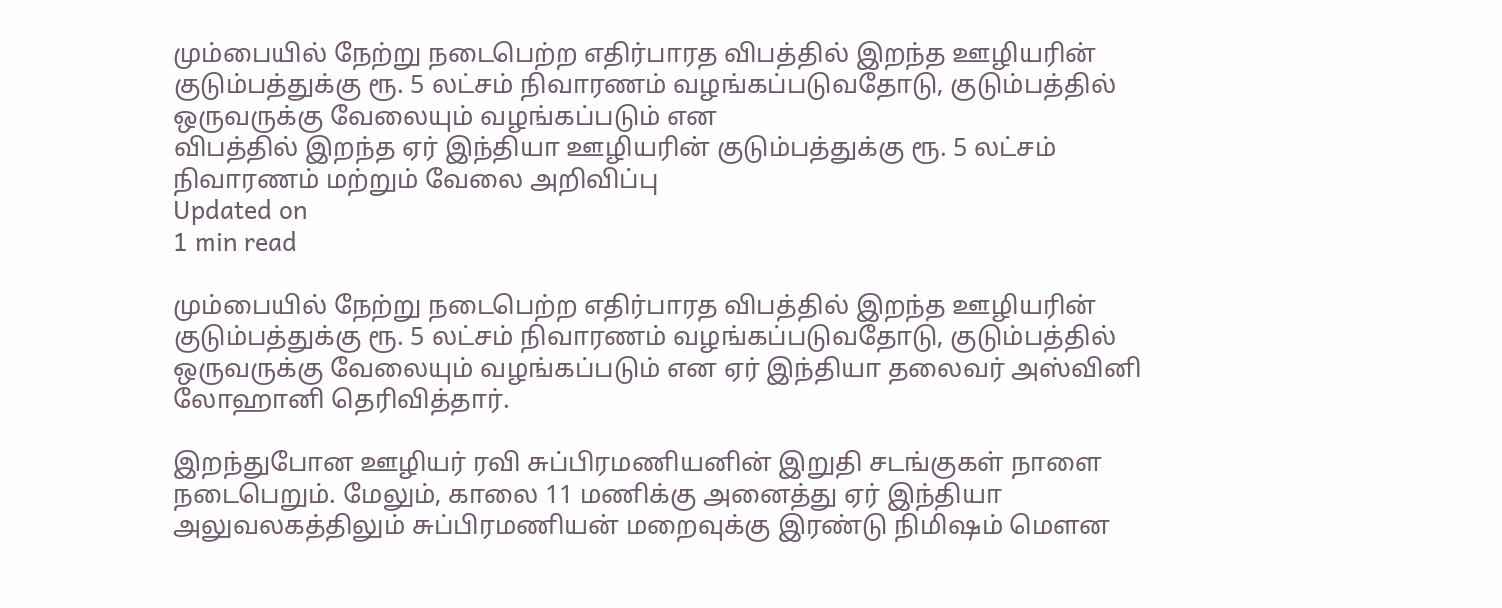மும்பையில் நேற்று நடைபெற்ற எதிர்பாரத விபத்தில் இறந்த ஊழியரின் குடும்பத்துக்கு ரூ. 5 லட்சம் நிவாரணம் வழங்கப்படுவதோடு, குடும்பத்தில் ஒருவருக்கு வேலையும் வழங்கப்படும் என
விபத்தில் இறந்த ஏர் இந்தியா ஊழியரின் குடும்பத்துக்கு ரூ. 5 லட்சம் நிவாரணம் மற்றும் வேலை அறிவிப்பு
Updated on
1 min read

மும்பையில் நேற்று நடைபெற்ற எதிர்பாரத விபத்தில் இறந்த ஊழியரின் குடும்பத்துக்கு ரூ. 5 லட்சம் நிவாரணம் வழங்கப்படுவதோடு, குடும்பத்தில் ஒருவருக்கு வேலையும் வழங்கப்படும் என ஏர் இந்தியா தலைவர் அஸ்வினி லோஹானி தெரிவித்தார்.

இறந்துபோன ஊழியர் ரவி சுப்பிரமணியனின் இறுதி சடங்குகள் நாளை நடைபெறும். மேலும், காலை 11 மணிக்கு அனைத்து ஏர் இந்தியா அலுவலகத்திலும் சுப்பிரமணியன் மறைவுக்கு இரண்டு நிமிஷம் மௌன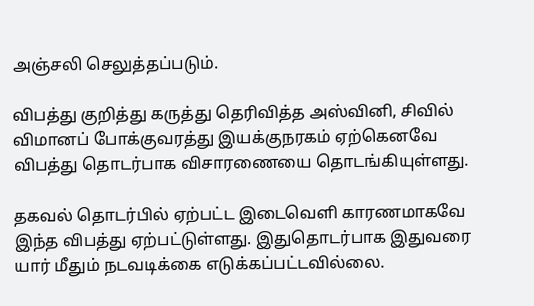அஞ்சலி செலுத்தப்படும்.

விபத்து குறித்து கருத்து தெரிவித்த அஸ்வினி, சிவில் விமானப் போக்குவரத்து இயக்குநரகம் ஏற்கெனவே விபத்து தொடர்பாக விசாரணையை தொடங்கியுள்ளது.

தகவல் தொடர்பில் ஏற்பட்ட இடைவெளி காரணமாகவே இந்த விபத்து ஏற்பட்டுள்ளது. இதுதொடர்பாக இதுவரை யார் மீதும் நடவடிக்கை எடுக்கப்பட்டவில்லை.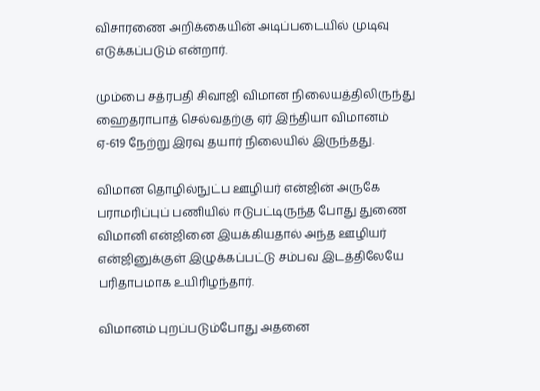விசாரணை அறிக்கையின் அடிப்படையில் முடிவு எடுக்கப்படும் என்றார்.

மும்பை சத்ரபதி சிவாஜி விமான நிலையத்திலிருந்து ஹைதராபாத் செல்வதற்கு ஏர் இந்தியா விமானம்  ஏ-619 நேற்று இரவு தயார் நிலையில் இருந்தது.

விமான தொழில்நுட்ப ஊழியர் என்ஜின் அருகே பராமரிப்புப் பணியில் ஈடுபட்டிருந்த போது துணை விமானி என்ஜினை இயக்கியதால் அந்த ஊழியர் என்ஜினுக்குள் இழுக்கப்பட்டு சம்பவ இடத்திலேயே பரிதாபமாக உயிரிழந்தார்.

விமானம் புறப்படும்போது அதனை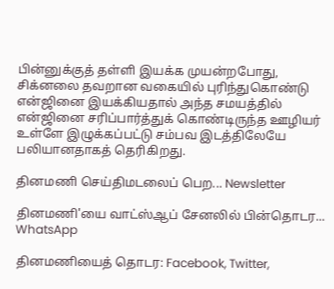பின்னுக்குத் தள்ளி இயக்க முயன்றபோது, சிக்னலை தவறான வகையில் புரிந்துகொண்டு என்ஜினை இயக்கியதால் அந்த சமயத்தில் என்ஜினை சரிப்பார்த்துக் கொண்டிருந்த ஊழியர் உள்ளே இழுக்கப்பட்டு சம்பவ இடத்திலேயே பலியானதாகத் தெரிகிறது.

தினமணி செய்திமடலைப் பெற... Newsletter

தினமணி'யை வாட்ஸ்ஆப் சேனலில் பின்தொடர... WhatsApp

தினமணியைத் தொடர: Facebook, Twitter,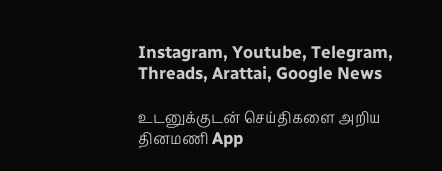Instagram, Youtube, Telegram, Threads, Arattai, Google News

உடனுக்குடன் செய்திகளை அறிய தினமணி App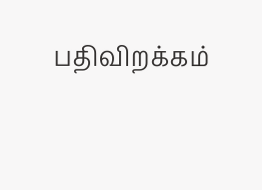பதிவிறக்கம்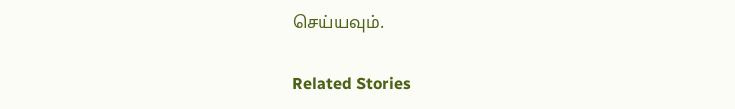செய்யவும்.

Related Stories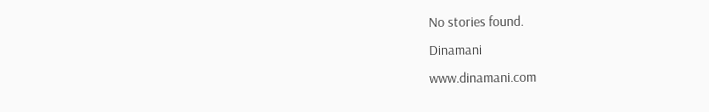No stories found.
Dinamani
www.dinamani.com